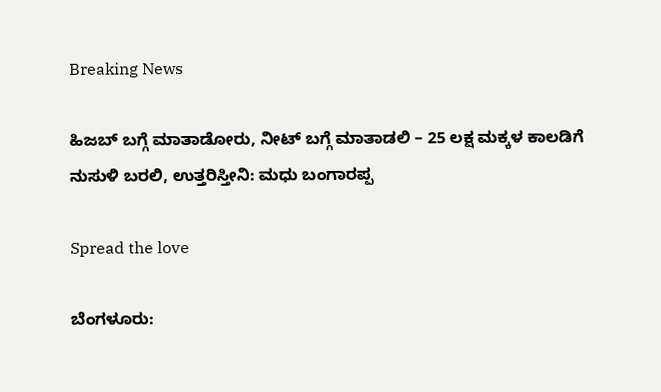Breaking News

ಹಿಜಬ್ ಬಗ್ಗೆ ಮಾತಾಡೋರು, ನೀಟ್ ಬಗ್ಗೆ ಮಾತಾಡಲಿ – 25 ಲಕ್ಷ ಮಕ್ಕಳ ಕಾಲಡಿಗೆ ನುಸುಳಿ ಬರಲಿ, ಉತ್ತರಿಸ್ತೀನಿ: ಮಧು ಬಂಗಾರಪ್ಪ

Spread the love

ಬೆಂಗಳೂರು: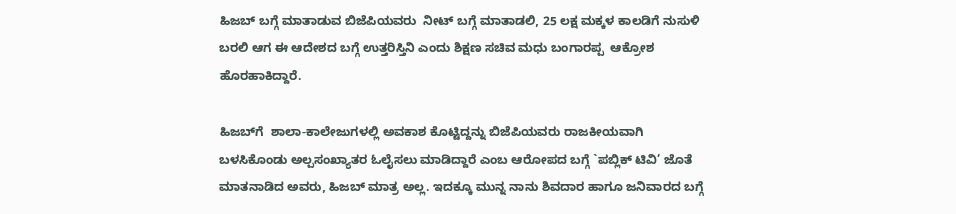ಹಿಜಬ್ ಬಗ್ಗೆ ಮಾತಾಡುವ ಬಿಜೆಪಿಯವರು  ನೀಟ್ ಬಗ್ಗೆ ಮಾತಾಡಲಿ, 25 ಲಕ್ಷ ಮಕ್ಕಳ ಕಾಲಡಿಗೆ ನುಸುಳಿ ಬರಲಿ ಆಗ ಈ ಆದೇಶದ ಬಗ್ಗೆ ಉತ್ತರಿಸ್ತಿನಿ ಎಂದು ಶಿಕ್ಷಣ ಸಚಿವ ಮಧು ಬಂಗಾರಪ್ಪ  ಆಕ್ರೋಶ ಹೊರಹಾಕಿದ್ದಾರೆ.

ಹಿಜಬ್‌ಗೆ  ಶಾಲಾ-ಕಾಲೇಜುಗಳಲ್ಲಿ ಅವಕಾಶ ಕೊಟ್ಟಿದ್ದನ್ನು ಬಿಜೆಪಿಯವರು ರಾಜಕೀಯವಾಗಿ ಬಳಸಿಕೊಂಡು ಅಲ್ಪಸಂಖ್ಯಾತರ ಓಲೈಸಲು ಮಾಡಿದ್ದಾರೆ ಎಂಬ ಆರೋಪದ ಬಗ್ಗೆ `ಪಬ್ಲಿಕ್ ಟಿವಿ’ ಜೊತೆ ಮಾತನಾಡಿದ ಅವರು, ಹಿಜಬ್ ಮಾತ್ರ ಅಲ್ಲ. ಇದಕ್ಕೂ ಮುನ್ನ ನಾನು ಶಿವದಾರ ಹಾಗೂ ಜನಿವಾರದ ಬಗ್ಗೆ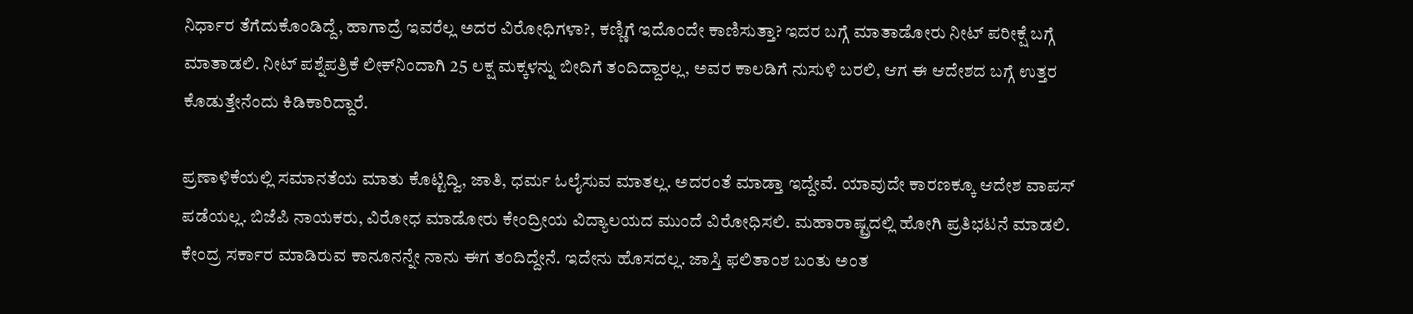ನಿರ್ಧಾರ ತೆಗೆದುಕೊಂಡಿದ್ದೆ, ಹಾಗಾದ್ರೆ ಇವರೆಲ್ಲ ಅದರ ವಿರೋಧಿಗಳಾ?, ಕಣ್ಣಿಗೆ ಇದೊಂದೇ ಕಾಣಿಸುತ್ತಾ? ಇದರ ಬಗ್ಗೆ ಮಾತಾಡೋರು ನೀಟ್ ಪರೀಕ್ಷೆ ಬಗ್ಗೆ ಮಾತಾಡಲಿ. ನೀಟ್ ಪಶ್ನೆಪತ್ರಿಕೆ ಲೀಕ್‌ನಿಂದಾಗಿ 25 ಲಕ್ಷ ಮಕ್ಕಳನ್ನು ಬೀದಿಗೆ ತಂದಿದ್ದಾರಲ್ಲ, ಅವರ ಕಾಲಡಿಗೆ ನುಸುಳಿ ಬರಲಿ, ಆಗ ಈ ಆದೇಶದ ಬಗ್ಗೆ ಉತ್ತರ ಕೊಡುತ್ತೇನೆಂದು ಕಿಡಿಕಾರಿದ್ದಾರೆ.

ಪ್ರಣಾಳಿಕೆಯಲ್ಲಿ ಸಮಾನತೆಯ ಮಾತು ಕೊಟ್ಟಿದ್ವಿ, ಜಾತಿ, ಧರ್ಮ ಓಲೈಸುವ ಮಾತಲ್ಲ. ಅದರಂತೆ ಮಾಡ್ತಾ ಇದ್ದೇವೆ. ಯಾವುದೇ ಕಾರಣಕ್ಕೂ ಆದೇಶ ವಾಪಸ್ ಪಡೆಯಲ್ಲ. ಬಿಜೆಪಿ ನಾಯಕರು, ವಿರೋಧ ಮಾಡೋರು ಕೇಂದ್ರೀಯ ವಿದ್ಯಾಲಯದ ಮುಂದೆ ವಿರೋಧಿಸಲಿ. ಮಹಾರಾಷ್ಟ್ರದಲ್ಲಿ ಹೋಗಿ ಪ್ರತಿಭಟನೆ ಮಾಡಲಿ. ಕೇಂದ್ರ ಸರ್ಕಾರ ಮಾಡಿರುವ ಕಾನೂನನ್ನೇ ನಾನು ಈಗ ತಂದಿದ್ದೇನೆ. ಇದೇನು ಹೊಸದಲ್ಲ. ಜಾಸ್ತಿ ಫಲಿತಾಂಶ ಬಂತು ಅಂತ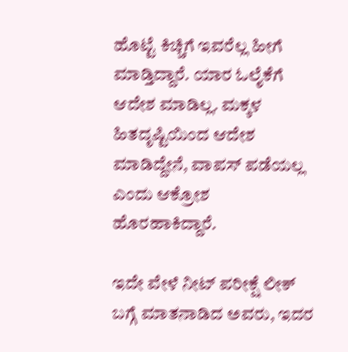ಹೊಟ್ಟೆ ಕಿಚ್ಚಿಗೆ ಇವರೆಲ್ಲ ಹೀಗೆ ಮಾಡ್ತಿದ್ದಾರೆ. ಯಾರ ಓಲೈಕೆಗೆ ಆದೇಶ ಮಾಡಿಲ್ಲ. ಮಕ್ಕಳ ಹಿತದೃಷ್ಟಿಯಿಂದ ಆದೇಶ ಮಾಡಿದ್ದೇನೆ, ವಾಪಸ್ ಪಡೆಯಲ್ಲ ಎಂದು ಆಕ್ರೋಶ ಹೊರಹಾಕಿದ್ದಾರೆ.

ಇದೇ ವೇಳೆ ನೀಟ್ ಪರೀಕ್ಷೆ ಲೀಕ್ ಬಗ್ಗೆ ಮಾತನಾಡಿದ ಅವರು, ಇದರ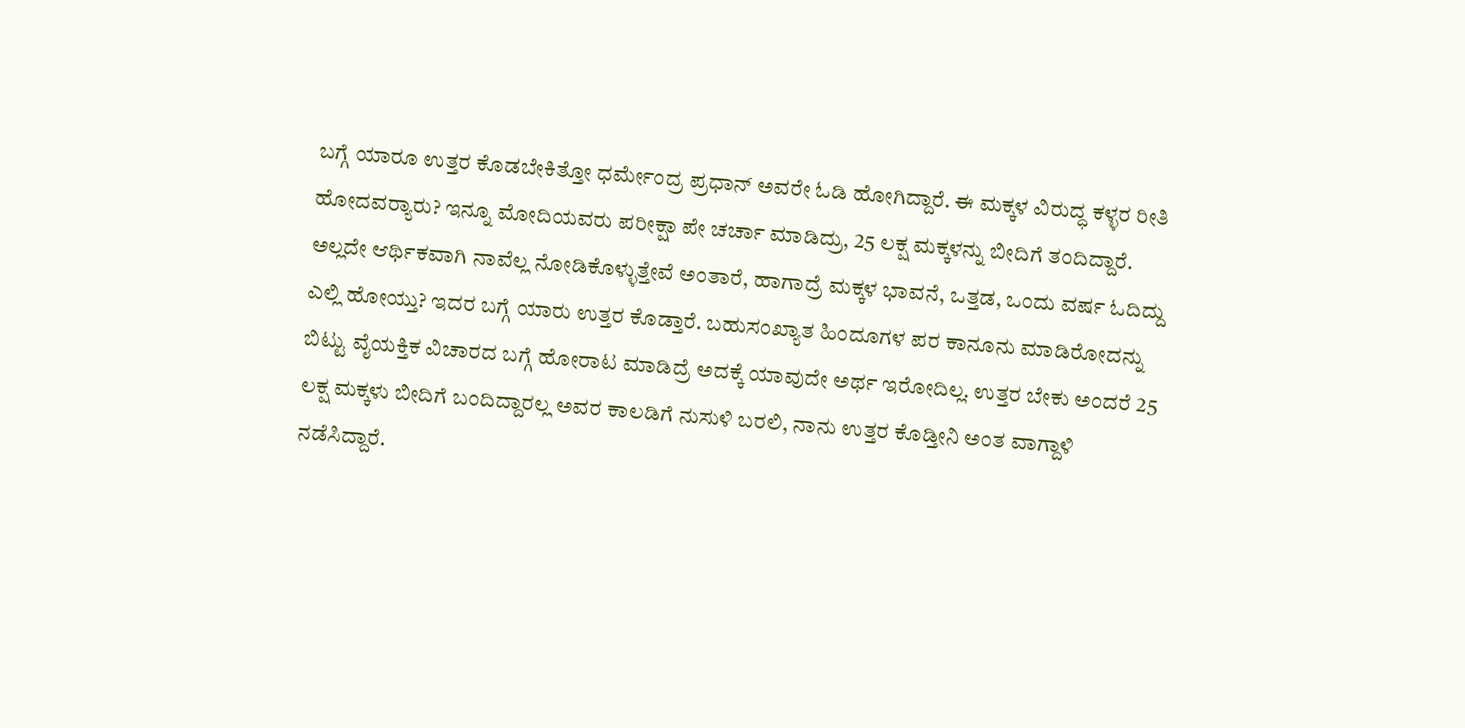ಬಗ್ಗೆ ಯಾರೂ ಉತ್ತರ ಕೊಡಬೇಕಿತ್ತೋ ಧರ್ಮೇಂದ್ರ ಪ್ರಧಾನ್ ಅವರೇ ಓಡಿ ಹೋಗಿದ್ದಾರೆ. ಈ ಮಕ್ಕಳ ವಿರುದ್ಧ ಕಳ್ಳರ ರೀತಿ ಹೋದವರ‍್ಯಾರು? ಇನ್ನೂ ಮೋದಿಯವರು ಪರೀಕ್ಷಾ ಪೇ ಚರ್ಚಾ ಮಾಡಿದ್ರು, 25 ಲಕ್ಷ ಮಕ್ಕಳನ್ನು ಬೀದಿಗೆ ತಂದಿದ್ದಾರೆ. ಅಲ್ಲದೇ ಆರ್ಥಿಕವಾಗಿ ನಾವೆಲ್ಲ ನೋಡಿಕೊಳ್ಳುತ್ತೇವೆ ಅಂತಾರೆ, ಹಾಗಾದ್ರೆ ಮಕ್ಕಳ ಭಾವನೆ, ಒತ್ತಡ, ಒಂದು ವರ್ಷ ಓದಿದ್ದು ಎಲ್ಲಿ ಹೋಯ್ತು? ಇದರ ಬಗ್ಗೆ ಯಾರು ಉತ್ತರ ಕೊಡ್ತಾರೆ. ಬಹುಸಂಖ್ಯಾತ ಹಿಂದೂಗಳ ಪರ ಕಾನೂನು ಮಾಡಿರೋದನ್ನು ಬಿಟ್ಟು ವೈಯಕ್ತಿಕ ವಿಚಾರದ ಬಗ್ಗೆ ಹೋರಾಟ ಮಾಡಿದ್ರೆ ಅದಕ್ಕೆ ಯಾವುದೇ ಅರ್ಥ ಇರೋದಿಲ್ಲ. ಉತ್ತರ ಬೇಕು ಅಂದರೆ 25 ಲಕ್ಷ ಮಕ್ಕಳು ಬೀದಿಗೆ ಬಂದಿದ್ದಾರಲ್ಲ ಅವರ ಕಾಲಡಿಗೆ ನುಸುಳಿ ಬರಲಿ, ನಾನು ಉತ್ತರ ಕೊಡ್ತೀನಿ ಅಂತ ವಾಗ್ದಾಳಿ ನಡೆಸಿದ್ದಾರೆ.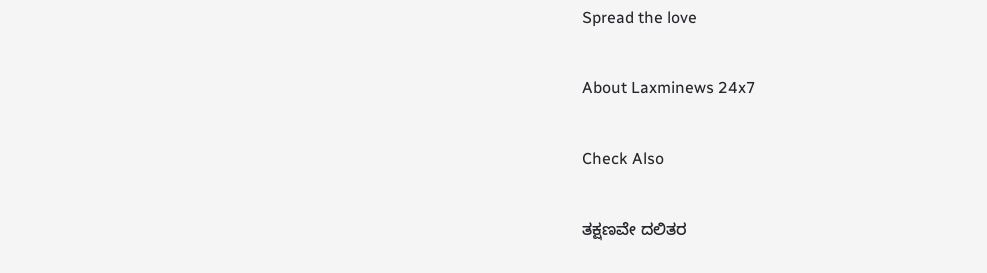Spread the love

About Laxminews 24x7

Check Also

ತಕ್ಷಣವೇ ದಲಿತರ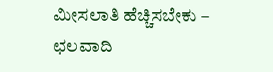ಮೀಸಲಾತಿ ಹೆಚ್ಚಿಸಬೇಕು – ಛಲವಾದಿ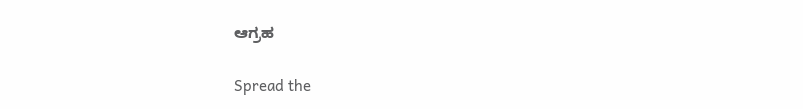ಆಗ್ರಹ

Spread the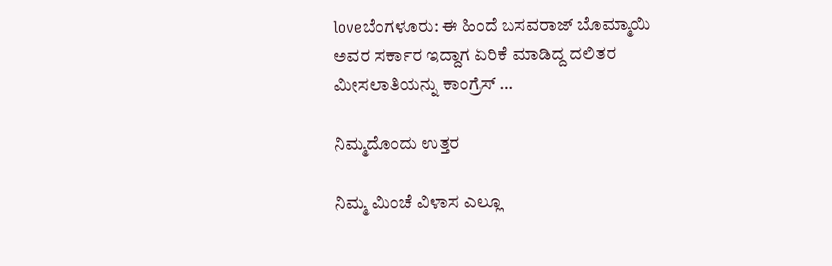loveಬೆಂಗಳೂರು: ಈ ಹಿಂದೆ ಬಸವರಾಜ್ ಬೊಮ್ಮಾಯಿ ಅವರ ಸರ್ಕಾರ ಇದ್ದಾಗ ಏರಿಕೆ ಮಾಡಿದ್ದ ದಲಿತರ ಮೀಸಲಾತಿಯನ್ನು ಕಾಂಗ್ರೆಸ್ …

ನಿಮ್ಮದೊಂದು ಉತ್ತರ

ನಿಮ್ಮ ಮಿಂಚೆ ವಿಳಾಸ ಎಲ್ಲೂ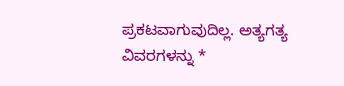ಪ್ರಕಟವಾಗುವುದಿಲ್ಲ. ಅತ್ಯಗತ್ಯ ವಿವರಗಳನ್ನು *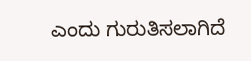ಎಂದು ಗುರುತಿಸಲಾಗಿದೆ